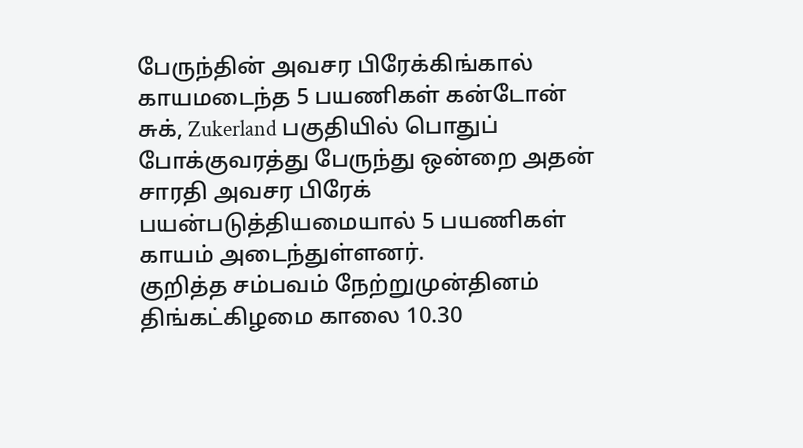பேருந்தின் அவசர பிரேக்கிங்கால் காயமடைந்த 5 பயணிகள் கன்டோன் சுக், Zukerland பகுதியில் பொதுப் போக்குவரத்து பேருந்து ஒன்றை அதன் சாரதி அவசர பிரேக் பயன்படுத்தியமையால் 5 பயணிகள் காயம் அடைந்துள்ளனர்.
குறித்த சம்பவம் நேற்றுமுன்தினம் திங்கட்கிழமை காலை 10.30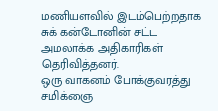மணியளவில் இடம்பெற்றதாக சுக் கன்டோனின் சட்ட அமலாக்க அதிகாரிகள் தெரிவித்தனர்.
ஒரு வாகனம் போக்குவரத்து சமிக்ஞை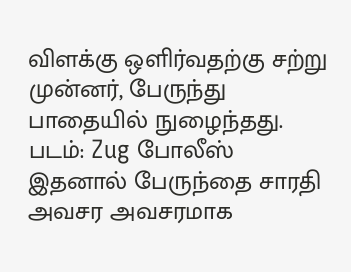விளக்கு ஒளிர்வதற்கு சற்று முன்னர், பேருந்து பாதையில் நுழைந்தது.
படம்: Zug போலீஸ்
இதனால் பேருந்தை சாரதி அவசர அவசரமாக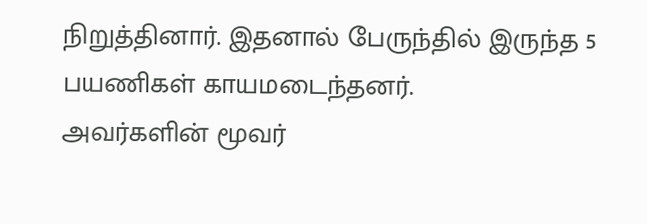நிறுத்தினார். இதனால் பேருந்தில் இருந்த 5 பயணிகள் காயமடைந்தனர்.
அவர்களின் மூவர்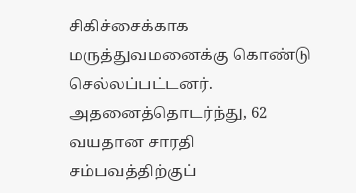சிகிச்சைக்காக மருத்துவமனைக்கு கொண்டு செல்லப்பட்டனர்.
அதனைத்தொடர்ந்து, 62 வயதான சாரதி சம்பவத்திற்குப்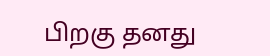பிறகு தனது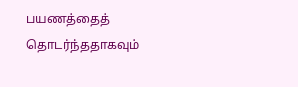பயணத்தைத் தொடர்ந்ததாகவும்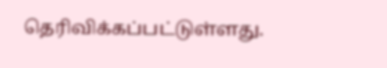தெரிவிக்கப்பட்டுள்ளது.